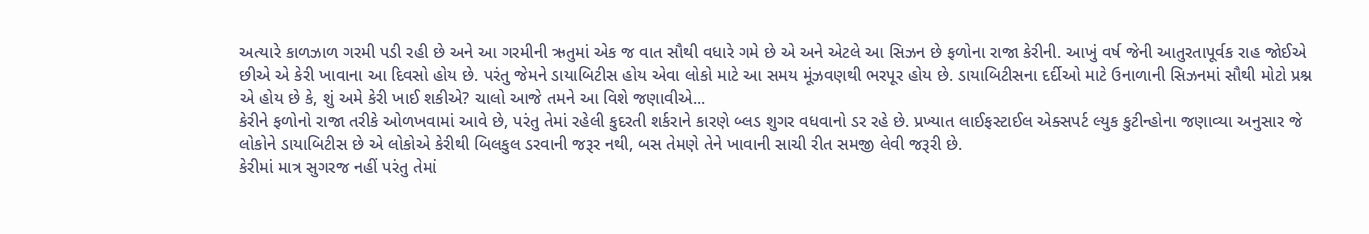અત્યારે કાળઝાળ ગરમી પડી રહી છે અને આ ગરમીની ઋતુમાં એક જ વાત સૌથી વધારે ગમે છે એ અને એટલે આ સિઝન છે ફળોના રાજા કેરીની. આખું વર્ષ જેની આતુરતાપૂર્વક રાહ જોઈએ છીએ એ કેરી ખાવાના આ દિવસો હોય છે. પરંતુ જેમને ડાયાબિટીસ હોય એવા લોકો માટે આ સમય મૂંઝવણથી ભરપૂર હોય છે. ડાયાબિટીસના દર્દીઓ માટે ઉનાળાની સિઝનમાં સૌથી મોટો પ્રશ્ન એ હોય છે કે, શું અમે કેરી ખાઈ શકીએ? ચાલો આજે તમને આ વિશે જણાવીએ...
કેરીને ફળોનો રાજા તરીકે ઓળખવામાં આવે છે, પરંતુ તેમાં રહેલી કુદરતી શર્કરાને કારણે બ્લડ શુગર વધવાનો ડર રહે છે. પ્રખ્યાત લાઈફસ્ટાઈલ એક્સપર્ટ લ્યુક કુટીન્હોના જણાવ્યા અનુસાર જે લોકોને ડાયાબિટીસ છે એ લોકોએ કેરીથી બિલકુલ ડરવાની જરૂર નથી, બસ તેમણે તેને ખાવાની સાચી રીત સમજી લેવી જરૂરી છે.
કેરીમાં માત્ર સુગરજ નહીં પરંતુ તેમાં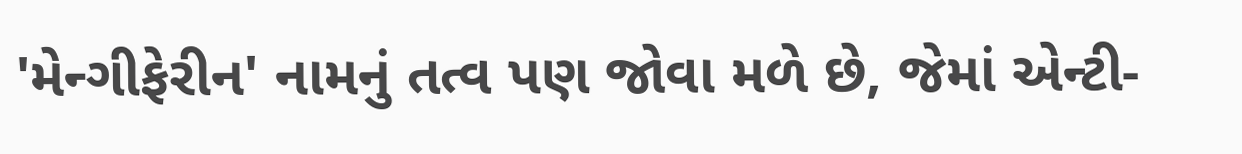'મેન્ગીફેરીન' નામનું તત્વ પણ જોવા મળે છે, જેમાં એન્ટી-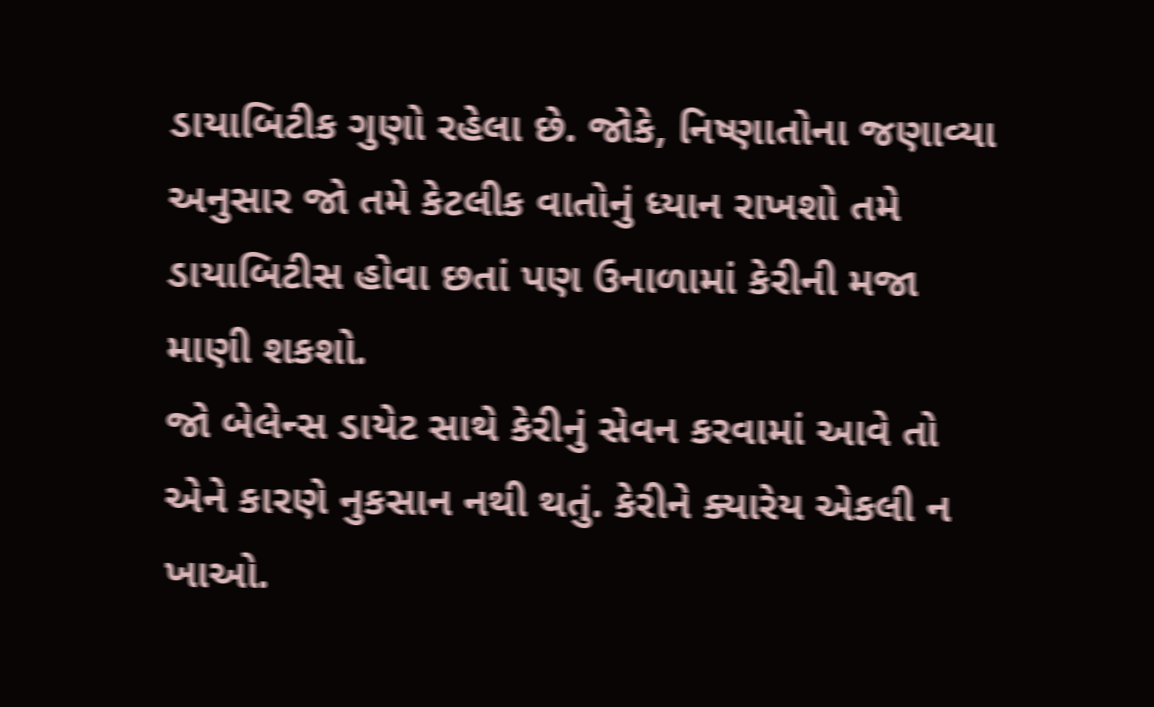ડાયાબિટીક ગુણો રહેલા છે. જોકે, નિષ્ણાતોના જણાવ્યા અનુસાર જો તમે કેટલીક વાતોનું ધ્યાન રાખશો તમે ડાયાબિટીસ હોવા છતાં પણ ઉનાળામાં કેરીની મજા માણી શકશો.
જો બેલેન્સ ડાયેટ સાથે કેરીનું સેવન કરવામાં આવે તો એને કારણે નુકસાન નથી થતું. કેરીને ક્યારેય એકલી ન ખાઓ.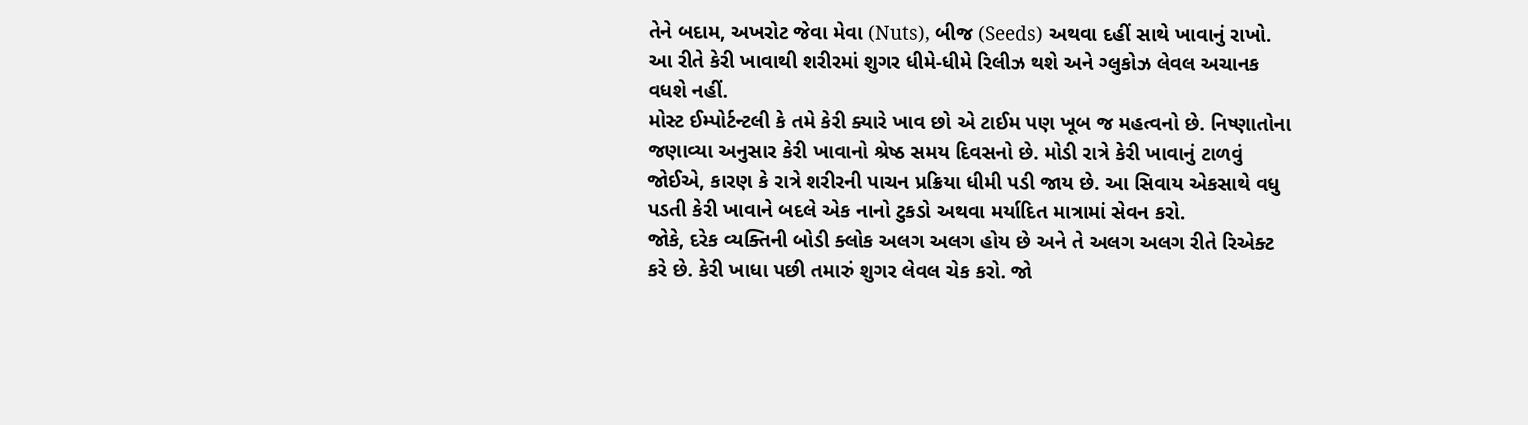તેને બદામ, અખરોટ જેવા મેવા (Nuts), બીજ (Seeds) અથવા દહીં સાથે ખાવાનું રાખો. આ રીતે કેરી ખાવાથી શરીરમાં શુગર ધીમે-ધીમે રિલીઝ થશે અને ગ્લુકોઝ લેવલ અચાનક વધશે નહીં.
મોસ્ટ ઈમ્પોર્ટન્ટલી કે તમે કેરી ક્યારે ખાવ છો એ ટાઈમ પણ ખૂબ જ મહત્વનો છે. નિષ્ણાતોના જણાવ્યા અનુસાર કેરી ખાવાનો શ્રેષ્ઠ સમય દિવસનો છે. મોડી રાત્રે કેરી ખાવાનું ટાળવું જોઈએ, કારણ કે રાત્રે શરીરની પાચન પ્રક્રિયા ધીમી પડી જાય છે. આ સિવાય એકસાથે વધુ પડતી કેરી ખાવાને બદલે એક નાનો ટુકડો અથવા મર્યાદિત માત્રામાં સેવન કરો.
જોકે, દરેક વ્યક્તિની બોડી ક્લોક અલગ અલગ હોય છે અને તે અલગ અલગ રીતે રિએક્ટ કરે છે. કેરી ખાધા પછી તમારું શુગર લેવલ ચેક કરો. જો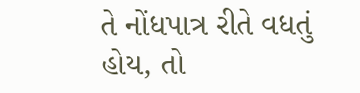તે નોંધપાત્ર રીતે વધતું હોય, તો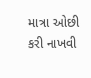માત્રા ઓછી કરી નાખવી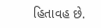હિતાવહ છે.